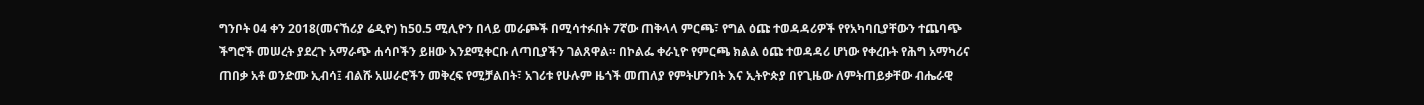ግንቦት 04 ቀን 2018(መናኸሪያ ሬዲዮ) ከ50.5 ሚሊዮን በላይ መራጮች በሚሳተፉበት 7ኛው ጠቅላላ ምርጫ፣ የግል ዕጩ ተወዳዳሪዎች የየአካባቢያቸውን ተጨባጭ ችግሮች መሠረት ያደረጉ አማራጭ ሐሳቦችን ይዘው እንደሚቀርቡ ለጣቢያችን ገልጸዋል። በኮልፌ ቀራኒዮ የምርጫ ክልል ዕጩ ተወዳዳሪ ሆነው የቀረቡት የሕግ አማካሪና ጠበቃ አቶ ወንድሙ ኢብሳ፤ ብልሹ አሠራሮችን መቅረፍ የሚቻልበት፣ አገሪቱ የሁሉም ዜጎች መጠለያ የምትሆንበት እና ኢትዮጵያ በየጊዜው ለምትጠይቃቸው ብሔራዊ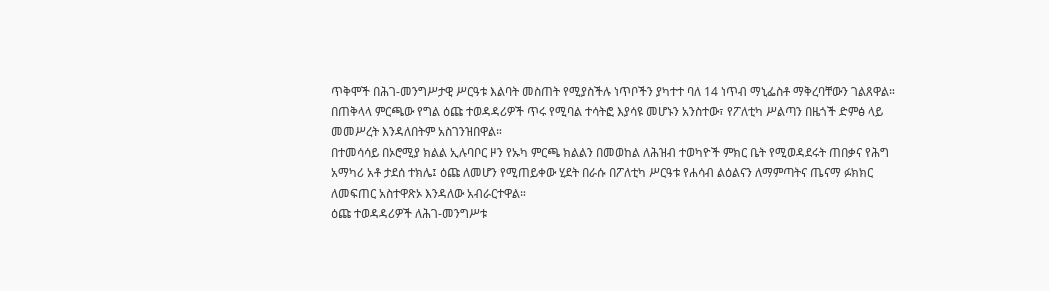ጥቅሞች በሕገ-መንግሥታዊ ሥርዓቱ እልባት መስጠት የሚያስችሉ ነጥቦችን ያካተተ ባለ 14 ነጥብ ማኒፌስቶ ማቅረባቸውን ገልጸዋል።
በጠቅላላ ምርጫው የግል ዕጩ ተወዳዳሪዎች ጥሩ የሚባል ተሳትፎ እያሳዩ መሆኑን አንስተው፣ የፖለቲካ ሥልጣን በዜጎች ድምፅ ላይ መመሥረት እንዳለበትም አስገንዝበዋል።
በተመሳሳይ በኦሮሚያ ክልል ኢሉባቦር ዞን የኡካ ምርጫ ክልልን በመወከል ለሕዝብ ተወካዮች ምክር ቤት የሚወዳደሩት ጠበቃና የሕግ አማካሪ አቶ ታደሰ ተክሌ፤ ዕጩ ለመሆን የሚጠይቀው ሂደት በራሱ በፖለቲካ ሥርዓቱ የሐሳብ ልዕልናን ለማምጣትና ጤናማ ፉክክር ለመፍጠር አስተዋጽኦ እንዳለው አብራርተዋል።
ዕጩ ተወዳዳሪዎች ለሕገ-መንግሥቱ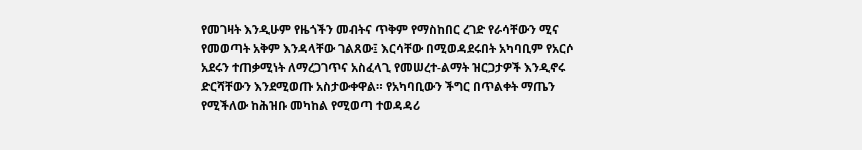የመገዛት እንዲሁም የዜጎችን መብትና ጥቅም የማስከበር ረገድ የራሳቸውን ሚና የመወጣት አቅም እንዳላቸው ገልጸው፤ እርሳቸው በሚወዳደሩበት አካባቢም የአርሶ አደሩን ተጠቃሚነት ለማረጋገጥና አስፈላጊ የመሠረተ-ልማት ዝርጋታዎች እንዲኖሩ ድርሻቸውን እንደሚወጡ አስታውቀዋል። የአካባቢውን ችግር በጥልቀት ማጤን የሚችለው ከሕዝቡ መካከል የሚወጣ ተወዳዳሪ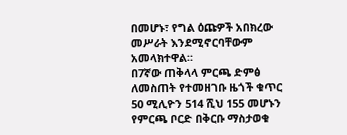በመሆኑ፣ የግል ዕጩዎች አበክረው መሥራት እንደሚኖርባቸውም አመላክተዋል።
በ7ኛው ጠቅላላ ምርጫ ድምፅ ለመስጠት የተመዘገቡ ዜጎች ቁጥር 50 ሚሊዮን 514 ሺህ 155 መሆኑን የምርጫ ቦርድ በቅርቡ ማስታወቁ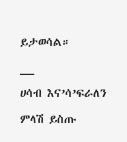ይታወሳል።
__
ሀሳብ እና’ሳ’ፍራለን
ምላሽ ይስጡ